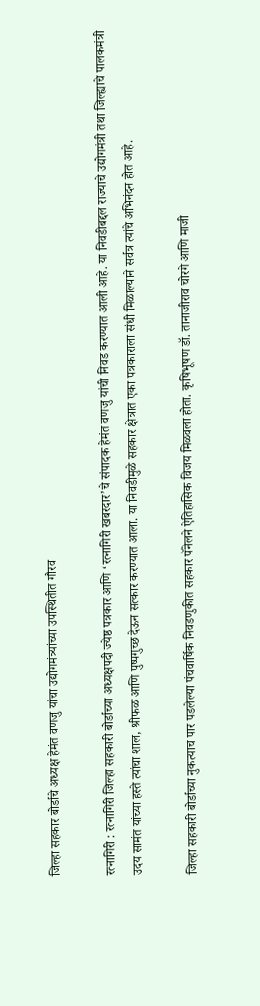जिल्हा सहकार बोर्डाचे अध्यक्ष हेमंत वणजु यांचा उद्योगमंत्र्यांच्या उपस्थितीत गौरव

रत्नागिरी : रत्नागिरी जिल्हा सहकारी बोर्डाच्या अध्यक्षपदी ज्येष्ठ पत्रकार आणि ‘रत्नागिरी खबरदार’चे संपादक हेमंत वणजु यांची निवड करण्यात आली आहे. या निवडीबद्दल राज्याचे उद्योगमंत्री तथा जिल्ह्याचे पालकमंत्री उदय सामंत यांच्या हस्ते त्यांचा शाल, श्रीफळ आणि पुष्पगुच्छ देऊन सत्कार करण्यात आला. या निवडीमुळे सहकार क्षेत्रात एका पत्रकाराला संधी मिळाल्याने सर्वत्र त्यांचे अभिनंदन होत आहे.

जिल्हा सहकारी बोर्डाच्या नुकत्याच पार पडलेल्या पंचवार्षिक निवडणुकीत सहकार पॅनेलने ऐतिहासिक विजय मिळवला होता. कृषिभूषण डॉ. तानाजीराव चोरगे आणि माजी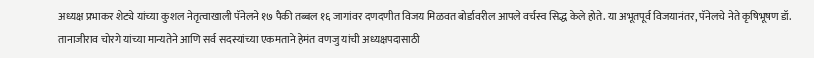अध्यक्ष प्रभाकर शेट्ये यांच्या कुशल नेतृत्वाखाली पॅनेलने १७ पैकी तब्बल १६ जागांवर दणदणीत विजय मिळवत बोर्डावरील आपले वर्चस्व सिद्ध केले होते. या अभूतपूर्व विजयानंतर, पॅनेलचे नेते कृषिभूषण डॉ. तानाजीराव चोरगे यांच्या मान्यतेने आणि सर्व सदस्यांच्या एकमताने हेमंत वणजु यांची अध्यक्षपदासाठी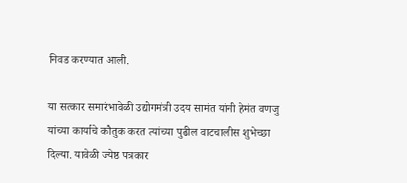निवड करण्यात आली.

या सत्कार समारंभावेळी उद्योगमंत्री उदय सामंत यांनी हेमंत वणजु यांच्या कार्याचे कौतुक करत त्यांच्या पुढील वाटचालीस शुभेच्छा दिल्या. यावेळी ज्येष्ठ पत्रकार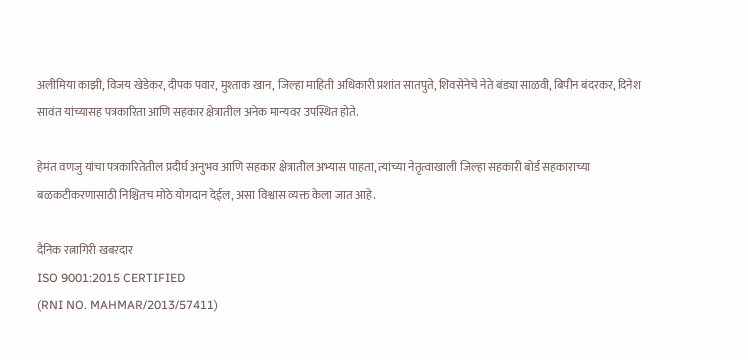अलीमिया काझी, विजय खेडेकर, दीपक पवार, मुश्ताक खान, जिल्हा माहिती अधिकारी प्रशांत सातपुते, शिवसेनेचे नेते बंड्या साळवी, बिपीन बंदरकर, दिनेश सावंत यांच्यासह पत्रकारिता आणि सहकार क्षेत्रातील अनेक मान्यवर उपस्थित होते.

हेमंत वणजु यांचा पत्रकारितेतील प्रदीर्घ अनुभव आणि सहकार क्षेत्रातील अभ्यास पाहता, त्यांच्या नेतृत्वाखाली जिल्हा सहकारी बोर्ड सहकाराच्या बळकटीकरणासाठी निश्चितच मोठे योगदान देईल, असा विश्वास व्यक्त केला जात आहे.

दैनिक रत्नागिरी खबरदार
ISO 9001:2015 CERTIFIED
(RNI NO. MAHMAR/2013/57411)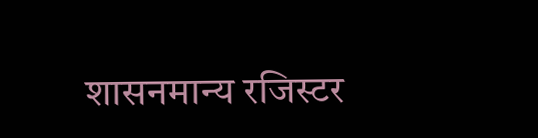शासनमान्य रजिस्टर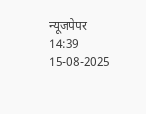न्यूजपेपर
14:39 15-08-2025